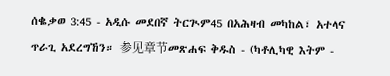ሰቈቃወ 3:45 - አዲሱ መደበኛ ትርጒም45 በአሕዛብ መካከል፣ አተላና ጥራጊ አደረግኸን። 参见章节መጽሐፍ ቅዱስ - (ካቶሊካዊ እትም -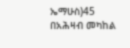ኤማሁስ)45 በአሕዛብ መካከል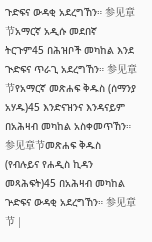ጉድፍና ውዳቂ አደረግኸን። 参见章节አማርኛ አዲሱ መደበኛ ትርጉም45 በሕዝቦች መካከል እንደ ጒድፍና ጥራጊ አደረግኸን። 参见章节የአማርኛ መጽሐፍ ቅዱስ (ሰማንያ አሃዱ)45 እንድናዝንና እንዳናይም በአሕዛብ መካከል አስቀመጥኸን። 参见章节መጽሐፍ ቅዱስ (የብሉይና የሐዲስ ኪዳን መጻሕፍት)45 በአሕዛብ መካከል ጕድፍና ውዳቂ አደረግኸን። 参见章节 |